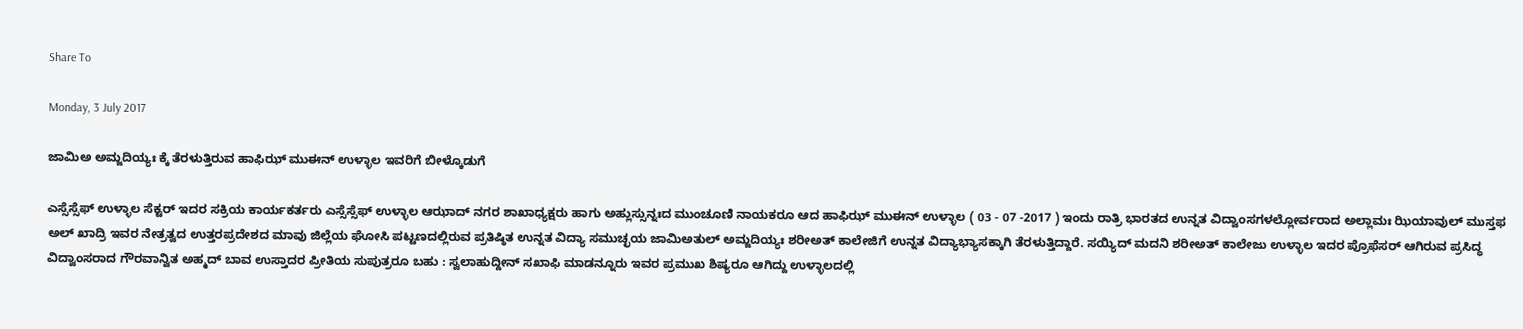Share To

Monday, 3 July 2017

ಜಾಮಿಅ ಅಮ್ಜದಿಯ್ಯಃ ಕ್ಕೆ ತೆರಳುತ್ತಿರುವ ಹಾಫಿಝ್ ಮುಈನ್ ಉಳ್ಳಾಲ ಇವರಿಗೆ ಬೀಳ್ಕೊಡುಗೆ

ಎಸ್ಸೆಸ್ಸೆಫ್ ಉಳ್ಳಾಲ ಸೆಕ್ಟರ್ ಇದರ ಸಕ್ರಿಯ ಕಾರ್ಯಕರ್ತರು ಎಸ್ಸೆಸ್ಸೆಫ್ ಉಳ್ಳಾಲ ಆಝಾದ್ ನಗರ ಶಾಖಾಧ್ಯಕ್ಷರು ಹಾಗು ಅಹ್ಲುಸ್ಸುನ್ನಃದ ಮುಂಚೂಣಿ ನಾಯಕರೂ ಆದ ಹಾಫಿಝ್ ಮುಈನ್ ಉಳ್ಳಾಲ ( 03 - 07 -2017 ) ಇಂದು ರಾತ್ರಿ ಭಾರತದ ಉನ್ನತ ವಿದ್ವಾಂಸಗಳಲ್ಲೋರ್ವರಾದ ಅಲ್ಲಾಮಃ ಝಿಯಾವುಲ್ ಮುಸ್ತಫ ಅಲ್ ಖಾದ್ರಿ ಇವರ ನೇತ್ರತ್ವದ ಉತ್ತರಪ್ರದೇಶದ ಮಾವು ಜಿಲ್ಲೆಯ ಘೋಸಿ ಪಟ್ಟಣದಲ್ಲಿರುವ ಪ್ರತಿಷ್ಠಿತ ಉನ್ನತ ವಿದ್ಯಾ ಸಮುಚ್ಛಯ ಜಾಮಿಅತುಲ್ ಅಮ್ಜದಿಯ್ಯಃ ಶರೀಅತ್ ಕಾಲೇಜಿಗೆ ಉನ್ನತ ವಿದ್ಯಾಭ್ಯಾಸಕ್ಕಾಗಿ ತೆರಳುತ್ತಿದ್ದಾರೆ. ಸಯ್ಯಿದ್ ಮದನಿ ಶರೀಅತ್ ಕಾಲೇಜು ಉಳ್ಳಾಲ ಇದರ ಪ್ರೊಫೆಸರ್ ಆಗಿರುವ ಪ್ರಸಿದ್ಧ ವಿದ್ವಾಂಸರಾದ ಗೌರವಾನ್ವಿತ ಅಹ್ಮದ್ ಬಾವ ಉಸ್ತಾದರ ಪ್ರೀತಿಯ ಸುಪುತ್ರರೂ ಬಹು : ಸ್ವಲಾಹುದ್ದೀನ್ ಸಖಾಫಿ ಮಾಡನ್ನೂರು ಇವರ ಪ್ರಮುಖ ಶಿಷ್ಯರೂ ಆಗಿದ್ದು ಉಳ್ಳಾಲದಲ್ಲಿ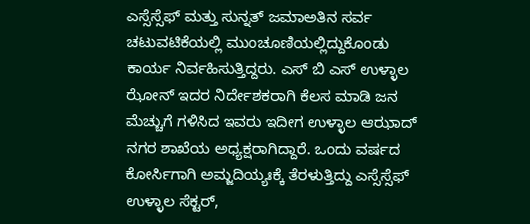ಎಸ್ಸೆಸ್ಸೆಫ್ ಮತ್ತು ಸುನ್ನತ್ ಜಮಾಅತಿನ ಸರ್ವ ಚಟುವಟಿಕೆಯಲ್ಲಿ ಮುಂಚೂಣಿಯಲ್ಲಿದ್ದುಕೊಂಡು ಕಾರ್ಯ ನಿರ್ವಹಿಸುತ್ತಿದ್ದರು. ಎಸ್ ಬಿ ಎಸ್ ಉಳ್ಳಾಲ ಝೋನ್ ಇದರ ನಿರ್ದೇಶಕರಾಗಿ ಕೆಲಸ ಮಾಡಿ ಜನ ಮೆಚ್ಚುಗೆ ಗಳಿಸಿದ ಇವರು ಇದೀಗ ಉಳ್ಳಾಲ ಆಝಾದ್ ನಗರ ಶಾಖೆಯ ಅಧ್ಯಕ್ಷರಾಗಿದ್ದಾರೆ. ಒಂದು ವರ್ಷದ ಕೋರ್ಸಿಗಾಗಿ ಅಮ್ಜದಿಯ್ಯಃಕ್ಕೆ ತೆರಳುತ್ತಿದ್ದು ಎಸ್ಸೆಸ್ಸೆಫ್ ಉಳ್ಳಾಲ ಸೆಕ್ಟರ್,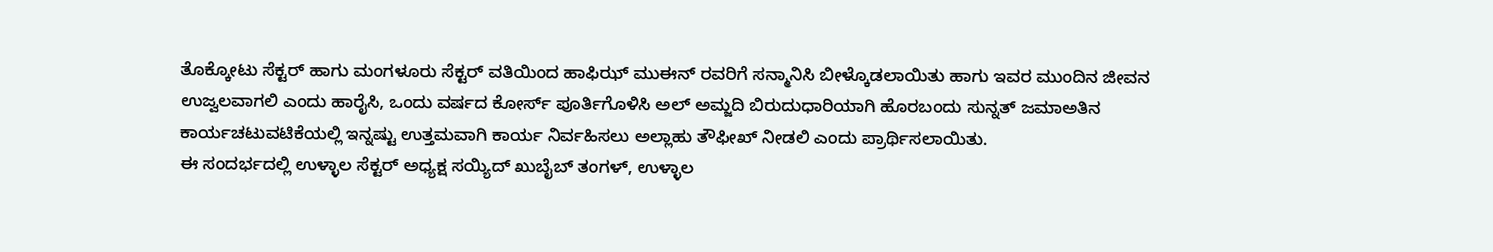ತೊಕ್ಕೋಟು ಸೆಕ್ಟರ್ ಹಾಗು ಮಂಗಳೂರು ಸೆಕ್ಟರ್ ವತಿಯಿಂದ ಹಾಫಿಝ್ ಮುಈನ್ ರವರಿಗೆ ಸನ್ಮಾನಿಸಿ ಬೀಳ್ಕೊಡಲಾಯಿತು ಹಾಗು ಇವರ ಮುಂದಿನ ಜೀವನ ಉಜ್ವಲವಾಗಲಿ ಎಂದು ಹಾರೈಸಿ, ಒಂದು ವರ್ಷದ ಕೋರ್ಸ್ ಪೂರ್ತಿಗೊಳಿಸಿ ಅಲ್ ಅಮ್ಜದಿ ಬಿರುದುಧಾರಿಯಾಗಿ ಹೊರಬಂದು ಸುನ್ನತ್ ಜಮಾಅತಿನ ಕಾರ್ಯಚಟುವಟಿಕೆಯಲ್ಲಿ ಇನ್ನಷ್ಟು ಉತ್ತಮವಾಗಿ ಕಾರ್ಯ ನಿರ್ವಹಿಸಲು ಅಲ್ಲಾಹು ತೌಫೀಖ್ ನೀಡಲಿ ಎಂದು ಪ್ರಾರ್ಥಿಸಲಾಯಿತು.
ಈ ಸಂದರ್ಭದಲ್ಲಿ ಉಳ್ಳಾಲ ಸೆಕ್ಟರ್ ಅಧ್ಯಕ್ಷ ಸಯ್ಯಿದ್ ಖುಬೈಬ್ ತಂಗಳ್, ಉಳ್ಳಾಲ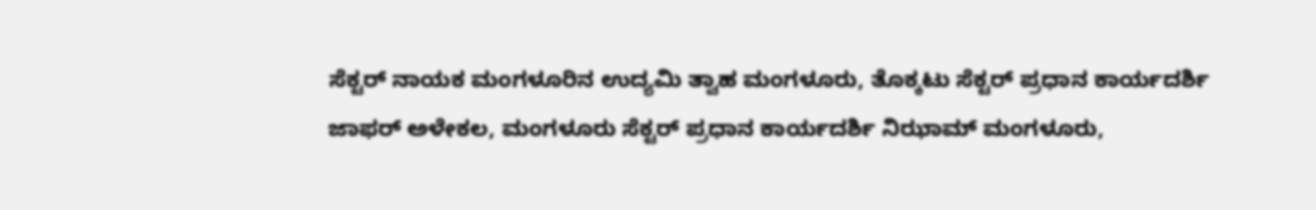ಸೆಕ್ಟರ್ ನಾಯಕ ಮಂಗಳೂರಿನ ಉದ್ಯಮಿ ತ್ವಾಹ ಮಂಗಳೂರು, ತೊಕ್ಕಟು ಸೆಕ್ಟರ್ ಪ್ರಧಾನ ಕಾರ್ಯದರ್ಶಿ ಜಾಫರ್ ಅಳೇಕಲ, ಮಂಗಳೂರು ಸೆಕ್ಟರ್ ಪ್ರಧಾನ ಕಾರ್ಯದರ್ಶಿ ನಿಝಾಮ್ ಮಂಗಳೂರು,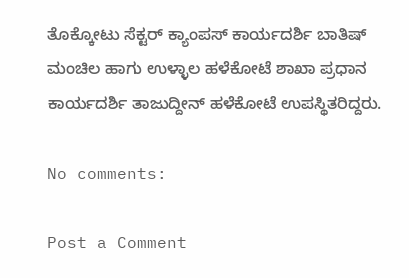ತೊಕ್ಕೋಟು ಸೆಕ್ಟರ್ ಕ್ಯಾಂಪಸ್ ಕಾರ್ಯದರ್ಶಿ ಬಾತಿಷ್ ಮಂಚಿಲ ಹಾಗು ಉಳ್ಳಾಲ ಹಳೆಕೋಟೆ ಶಾಖಾ ಪ್ರಧಾನ ಕಾರ್ಯದರ್ಶಿ ತಾಜುದ್ದೀನ್ ಹಳೆಕೋಟೆ ಉಪಸ್ಥಿತರಿದ್ದರು.

No comments:

Post a Comment